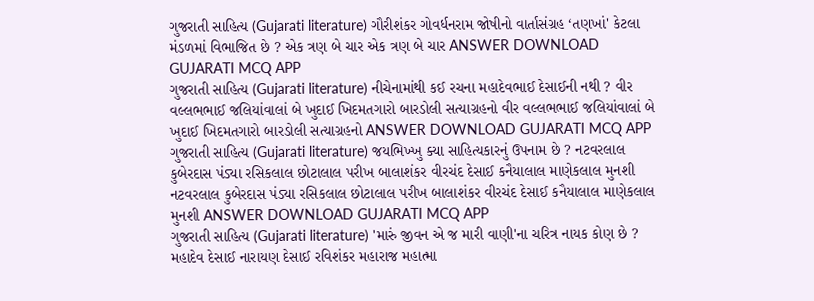ગુજરાતી સાહિત્ય (Gujarati literature) ગૌરીશંકર ગોવર્ધનરામ જોષીનો વાર્તાસંગ્રહ ‘તણખાં' કેટલા મંડળમાં વિભાજિત છે ? એક ત્રણ બે ચાર એક ત્રણ બે ચાર ANSWER DOWNLOAD GUJARATI MCQ APP
ગુજરાતી સાહિત્ય (Gujarati literature) નીચેનામાંથી કઈ રચના મહાદેવભાઈ દેસાઈની નથી ? વીર વલ્લભભાઈ જલિયાંવાલાં બે ખુદાઈ ખિદમતગારો બારડોલી સત્યાગ્રહનો વીર વલ્લભભાઈ જલિયાંવાલાં બે ખુદાઈ ખિદમતગારો બારડોલી સત્યાગ્રહનો ANSWER DOWNLOAD GUJARATI MCQ APP
ગુજરાતી સાહિત્ય (Gujarati literature) જયભિખ્ખુ ક્યા સાહિત્યકારનું ઉપનામ છે ? નટવરલાલ કુબેરદાસ પંડ્યા રસિકલાલ છોટાલાલ પરીખ બાલાશંકર વીરચંદ દેસાઈ કનૈયાલાલ માણેકલાલ મુનશી નટવરલાલ કુબેરદાસ પંડ્યા રસિકલાલ છોટાલાલ પરીખ બાલાશંકર વીરચંદ દેસાઈ કનૈયાલાલ માણેકલાલ મુનશી ANSWER DOWNLOAD GUJARATI MCQ APP
ગુજરાતી સાહિત્ય (Gujarati literature) 'મારું જીવન એ જ મારી વાણી'ના ચરિત્ર નાયક કોણ છે ? મહાદેવ દેસાઈ નારાયણ દેસાઈ રવિશંકર મહારાજ મહાત્મા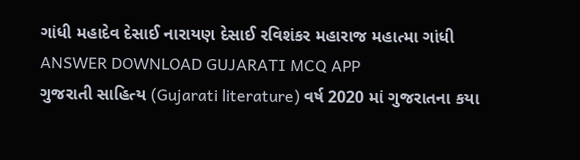ગાંધી મહાદેવ દેસાઈ નારાયણ દેસાઈ રવિશંકર મહારાજ મહાત્મા ગાંધી ANSWER DOWNLOAD GUJARATI MCQ APP
ગુજરાતી સાહિત્ય (Gujarati literature) વર્ષ 2020 માં ગુજરાતના કયા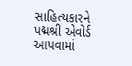સાહિત્યકારને પદ્મશ્રી એવોર્ડ આપવામાં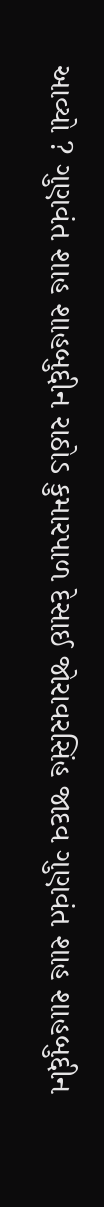આવ્યો ? ગુણવંત શાહ શાહબુદ્દીન રાઠોડ કુમારપાળ દેસાઈ જોરાવરસિંહ જાદવ ગુણવંત શાહ શાહબુદ્દીન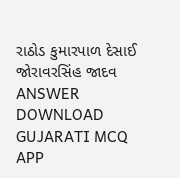રાઠોડ કુમારપાળ દેસાઈ જોરાવરસિંહ જાદવ ANSWER DOWNLOAD GUJARATI MCQ APP